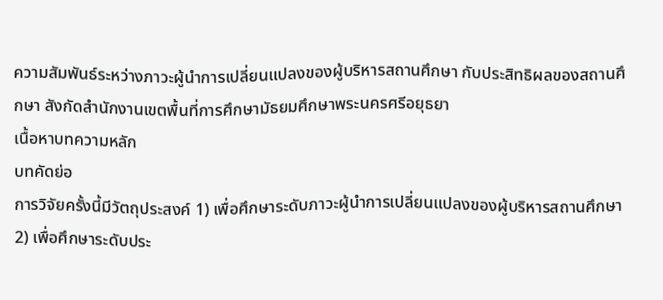ความสัมพันธ์ระหว่างภาวะผู้นำการเปลี่ยนแปลงของผู้บริหารสถานศึกษา กับประสิทธิผลของสถานศึกษา สังกัดสำนักงานเขตพื้นที่การศึกษามัธยมศึกษาพระนครศรีอยุธยา
เนื้อหาบทความหลัก
บทคัดย่อ
การวิจัยครั้งนี้มีวัตถุประสงค์ 1) เพื่อศึกษาระดับภาวะผู้นำการเปลี่ยนแปลงของผู้บริหารสถานศึกษา 2) เพื่อศึกษาระดับประ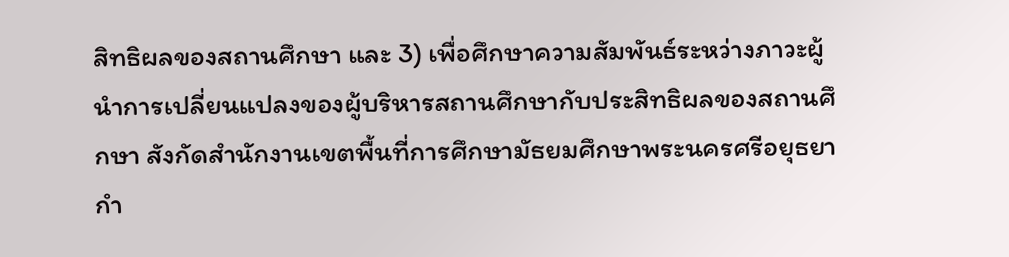สิทธิผลของสถานศึกษา และ 3) เพื่อศึกษาความสัมพันธ์ระหว่างภาวะผู้นำการเปลี่ยนแปลงของผู้บริหารสถานศึกษากับประสิทธิผลของสถานศึกษา สังกัดสำนักงานเขตพื้นที่การศึกษามัธยมศึกษาพระนครศรีอยุธยา กำ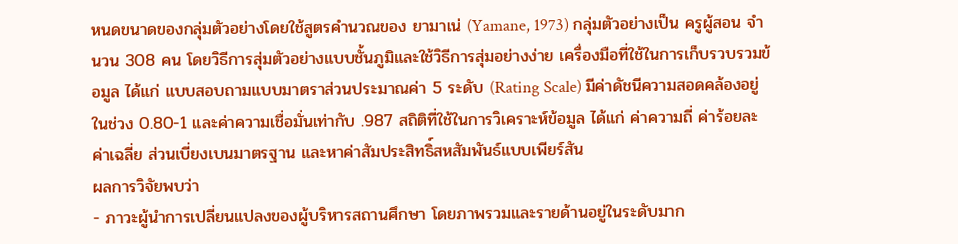หนดขนาดของกลุ่มตัวอย่างโดยใช้สูตรคำนวณของ ยามาเน่ (Yamane, 1973) กลุ่มตัวอย่างเป็น ครูผู้สอน จำนวน 308 คน โดยวิธีการสุ่มตัวอย่างแบบชั้นภูมิและใช้วิธีการสุ่มอย่างง่าย เครื่องมือที่ใช้ในการเก็บรวบรวมข้อมูล ได้แก่ แบบสอบถามแบบมาตราส่วนประมาณค่า 5 ระดับ (Rating Scale) มีค่าดัชนีความสอดคล้องอยู่ในช่วง 0.80-1 และค่าความเชื่อมั่นเท่ากับ .987 สถิติที่ใช้ในการวิเคราะห์ข้อมูล ได้แก่ ค่าความถี่ ค่าร้อยละ ค่าเฉลี่ย ส่วนเบี่ยงเบนมาตรฐาน และหาค่าสัมประสิทธิ์สหสัมพันธ์แบบเพียร์สัน
ผลการวิจัยพบว่า
- ภาวะผู้นำการเปลี่ยนแปลงของผู้บริหารสถานศึกษา โดยภาพรวมและรายด้านอยู่ในระดับมาก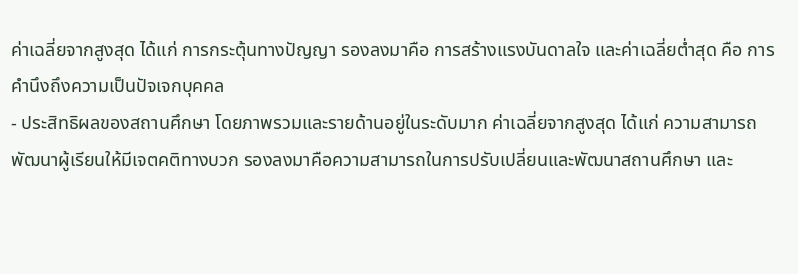ค่าเฉลี่ยจากสูงสุด ได้แก่ การกระตุ้นทางปัญญา รองลงมาคือ การสร้างแรงบันดาลใจ และค่าเฉลี่ยต่ำสุด คือ การคำนึงถึงความเป็นปัจเจกบุคคล
- ประสิทธิผลของสถานศึกษา โดยภาพรวมและรายด้านอยู่ในระดับมาก ค่าเฉลี่ยจากสูงสุด ได้แก่ ความสามารถพัฒนาผู้เรียนให้มีเจตคติทางบวก รองลงมาคือความสามารถในการปรับเปลี่ยนและพัฒนาสถานศึกษา และ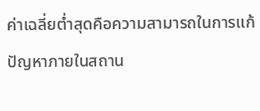ค่าเฉลี่ยต่ำสุดคือความสามารถในการแก้ปัญหาภายในสถาน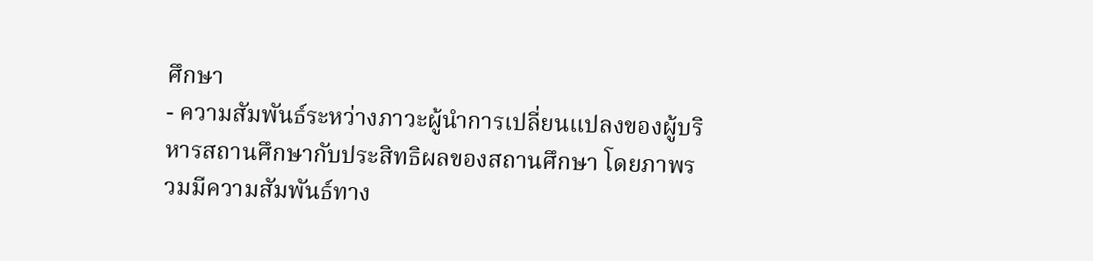ศึกษา
- ความสัมพันธ์ระหว่างภาวะผู้นำการเปลี่ยนแปลงของผู้บริหารสถานศึกษากับประสิทธิผลของสถานศึกษา โดยภาพรวมมีความสัมพันธ์ทาง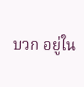บวก อยู่ใน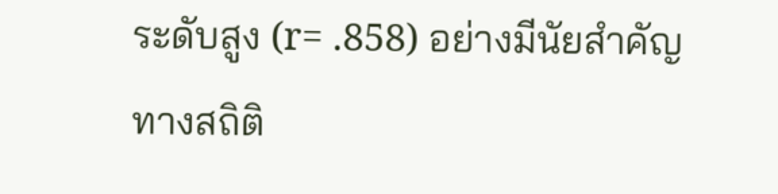ระดับสูง (r= .858) อย่างมีนัยสำคัญทางสถิติ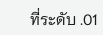ที่ระดับ .01